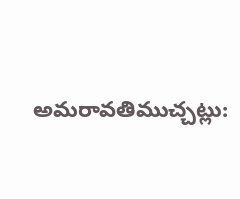అమరావతిముచ్చట్లు: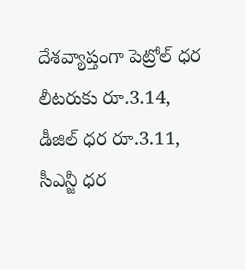దేశవ్యాప్తంగా పెట్రోల్ ధర లీటరుకు రూ.3.14, డీజిల్ ధర రూ.3.11, సీఎన్జీ ధర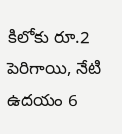కిలోకు రూ.2 పెరిగాయి, నేటి ఉదయం 6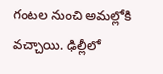గంటల నుంచి అమల్లోకి వచ్చాయి. ఢిల్లీలో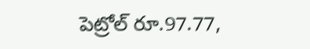పెట్రోల్ రూ.97.77,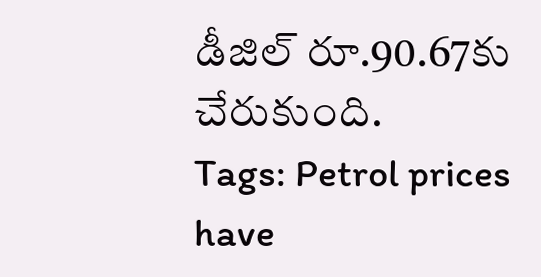డీజిల్ రూ.90.67కు చేరుకుంది.
Tags: Petrol prices have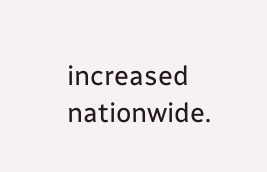increased nationwide.